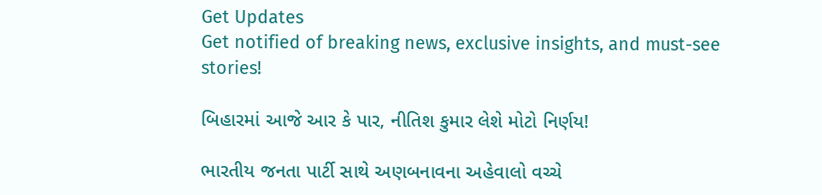Get Updates
Get notified of breaking news, exclusive insights, and must-see stories!

બિહારમાં આજે આર કે પાર, નીતિશ કુમાર લેશે મોટો નિર્ણય!

ભારતીય જનતા પાર્ટી સાથે અણબનાવના અહેવાલો વચ્ચે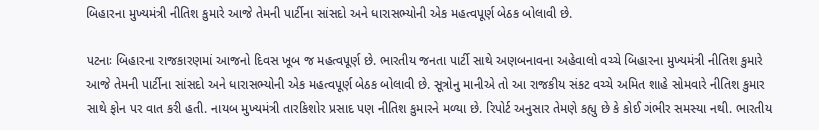બિહારના મુખ્યમંત્રી નીતિશ કુમારે આજે તેમની પાર્ટીના સાંસદો અને ધારાસભ્યોની એક મહત્વપૂર્ણ બેઠક બોલાવી છે.

પટનાઃ બિહારના રાજકારણમાં આજનો દિવસ ખૂબ જ મહત્વપૂર્ણ છે. ભારતીય જનતા પાર્ટી સાથે અણબનાવના અહેવાલો વચ્ચે બિહારના મુખ્યમંત્રી નીતિશ કુમારે આજે તેમની પાર્ટીના સાંસદો અને ધારાસભ્યોની એક મહત્વપૂર્ણ બેઠક બોલાવી છે. સૂત્રોનુ માનીએ તો આ રાજકીય સંકટ વચ્ચે અમિત શાહે સોમવારે નીતિશ કુમાર સાથે ફોન પર વાત કરી હતી. નાયબ મુખ્યમંત્રી તારકિશોર પ્રસાદ પણ નીતિશ કુમારને મળ્યા છે. રિપોર્ટ અનુસાર તેમણે કહ્યુ છે કે કોઈ ગંભીર સમસ્યા નથી. ભારતીય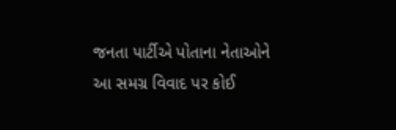જનતા પાર્ટીએ પોતાના નેતાઓને આ સમગ્ર વિવાદ પર કોઈ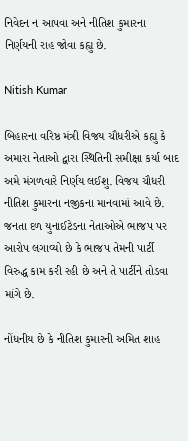નિવેદન ન આપવા અને નીતિશ કુમારના નિર્ણયની રાહ જોવા કહ્યુ છે.

Nitish Kumar

બિહારના વરિષ્ઠ મંત્રી વિજય ચૌધરીએ કહ્યુ કે અમારા નેતાઓ દ્વારા સ્થિતિની સમીક્ષા કર્યા બાદ અમે મંગળવારે નિર્ણય લઈશુ. વિજય ચૌધરી નીતિશ કુમારના નજીકના માનવામાં આવે છે. જનતા દળ યુનાઈટેડના નેતાઓએ ભાજપ પર આરોપ લગાવ્યો છે કે ભાજપ તેમની પાર્ટી વિરુદ્ધ કામ કરી રહી છે અને તે પાર્ટીને તોડવા માંગે છે.

નોંધનીય છે કે નીતિશ કુમારની અમિત શાહ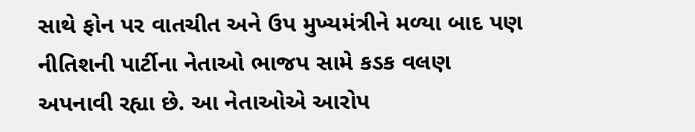સાથે ફોન પર વાતચીત અને ઉપ મુખ્યમંત્રીને મળ્યા બાદ પણ નીતિશની પાર્ટીના નેતાઓ ભાજપ સામે કડક વલણ અપનાવી રહ્યા છે. આ નેતાઓએ આરોપ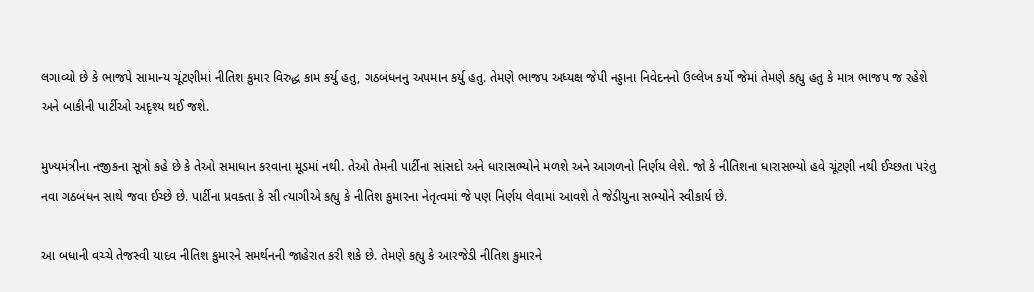લગાવ્યો છે કે ભાજપે સામાન્ય ચૂંટણીમાં નીતિશ કુમાર વિરુદ્ધ કામ કર્યુ હતુ, ગઠબંધનનુ અપમાન કર્યુ હતુ. તેમણે ભાજપ અધ્યક્ષ જેપી નડ્ડાના નિવેદનનો ઉલ્લેખ કર્યો જેમાં તેમણે કહ્યુ હતુ કે માત્ર ભાજપ જ રહેશે અને બાકીની પાર્ટીઓ અદૃશ્ય થઈ જશે.

મુખ્યમંત્રીના નજીકના સૂત્રો કહે છે કે તેઓ સમાધાન કરવાના મૂડમાં નથી. તેઓ તેમની પાર્ટીના સાંસદો અને ધારાસભ્યોને મળશે અને આગળનો નિર્ણય લેશે. જો કે નીતિશના ધારાસભ્યો હવે ચૂંટણી નથી ઈચ્છતા પરંતુ નવા ગઠબંધન સાથે જવા ઈચ્છે છે. પાર્ટીના પ્રવક્તા કે સી ત્યાગીએ કહ્યુ કે નીતિશ કુમારના નેતૃત્વમાં જે પણ નિર્ણય લેવામાં આવશે તે જેડીયુના સભ્યોને સ્વીકાર્ય છે.

આ બધાની વચ્ચે તેજસ્વી યાદવ નીતિશ કુમારને સમર્થનની જાહેરાત કરી શકે છે. તેમણે કહ્યુ કે આરજેડી નીતિશ કુમારને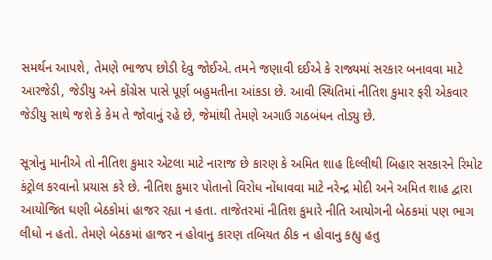સમર્થન આપશે, તેમણે ભાજપ છોડી દેવુ જોઈએ. તમને જણાવી દઈએ કે રાજ્યમાં સરકાર બનાવવા માટે આરજેડી, જેડીયુ અને કોંગ્રેસ પાસે પૂર્ણ બહુમતીના આંકડા છે. આવી સ્થિતિમાં નીતિશ કુમાર ફરી એકવાર જેડીયુ સાથે જશે કે કેમ તે જોવાનું રહે છે, જેમાંથી તેમણે અગાઉ ગઠબંધન તોડ્યુ છે.

સૂત્રોનુ માનીએ તો નીતિશ કુમાર એટલા માટે નારાજ છે કારણ કે અમિત શાહ દિલ્લીથી બિહાર સરકારને રિમોટ કંટ્રોલ કરવાનો પ્રયાસ કરે છે. નીતિશ કુમાર પોતાનો વિરોધ નોંધાવવા માટે નરેન્દ્ર મોદી અને અમિત શાહ દ્વારા આયોજિત ઘણી બેઠકોમાં હાજર રહ્યા ન હતા. તાજેતરમાં નીતિશ કુમારે નીતિ આયોગની બેઠકમાં પણ ભાગ લીધો ન હતો. તેમણે બેઠકમાં હાજર ન હોવાનુ કારણ તબિયત ઠીક ન હોવાનુ કહ્યુ હતુ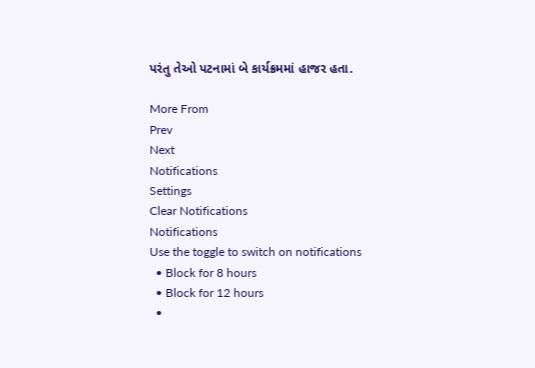પરંતુ તેઓ પટનામાં બે કાર્યક્રમમાં હાજર હતા.

More From
Prev
Next
Notifications
Settings
Clear Notifications
Notifications
Use the toggle to switch on notifications
  • Block for 8 hours
  • Block for 12 hours
  •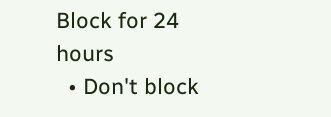Block for 24 hours
  • Don't block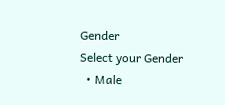Gender
Select your Gender
  • Male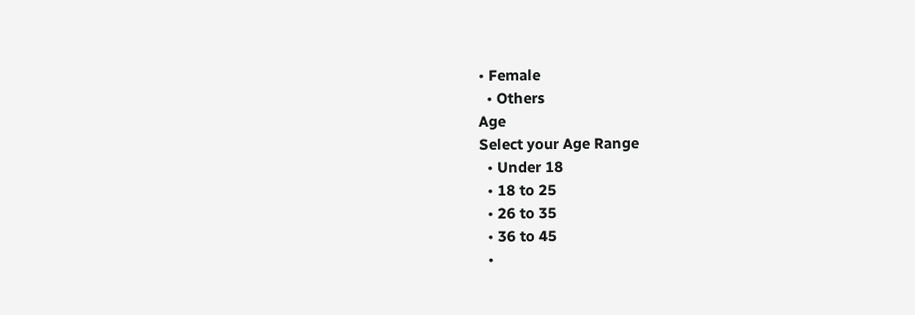• Female
  • Others
Age
Select your Age Range
  • Under 18
  • 18 to 25
  • 26 to 35
  • 36 to 45
  •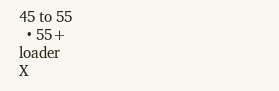45 to 55
  • 55+
loader
X